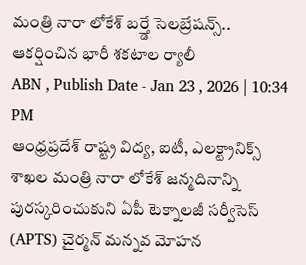మంత్రి నారా లోకేశ్ బర్త్డే సెలబ్రేషన్స్.. ఆకర్షించిన భారీ శకటాల ర్యాలీ
ABN , Publish Date - Jan 23 , 2026 | 10:34 PM
ఆంధ్రప్రదేశ్ రాష్ట్ర విద్య, ఐటీ, ఎలక్ట్రానిక్స్ శాఖల మంత్రి నారా లోకేశ్ జన్మదినాన్ని పురస్కరించుకుని ఏపీ టెక్నాలజీ సర్వీసెస్ (APTS) చైర్మన్ మన్నవ మోహన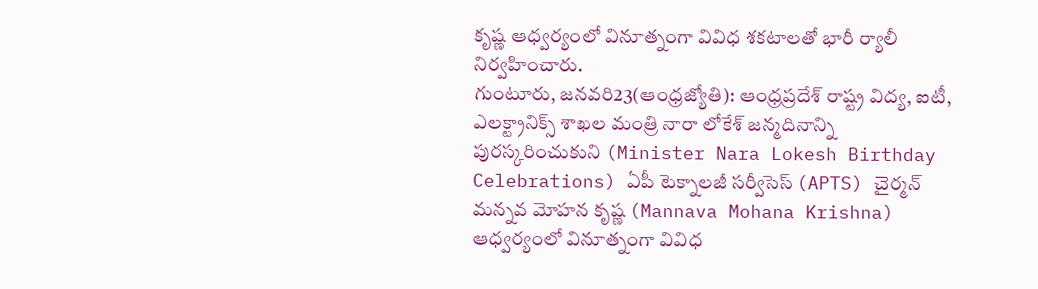కృష్ణ ఆధ్వర్యంలో వినూత్నంగా వివిధ శకటాలతో భారీ ర్యాలీ నిర్వహించారు.
గుంటూరు, జనవరి23(ఆంధ్రజ్యోతి): ఆంధ్రప్రదేశ్ రాష్ట్ర విద్య, ఐటీ, ఎలక్ట్రానిక్స్ శాఖల మంత్రి నారా లోకేశ్ జన్మదినాన్ని పురస్కరించుకుని (Minister Nara Lokesh Birthday Celebrations) ఏపీ టెక్నాలజీ సర్వీసెస్ (APTS) చైర్మన్ మన్నవ మోహన కృష్ణ (Mannava Mohana Krishna) ఆధ్వర్యంలో వినూత్నంగా వివిధ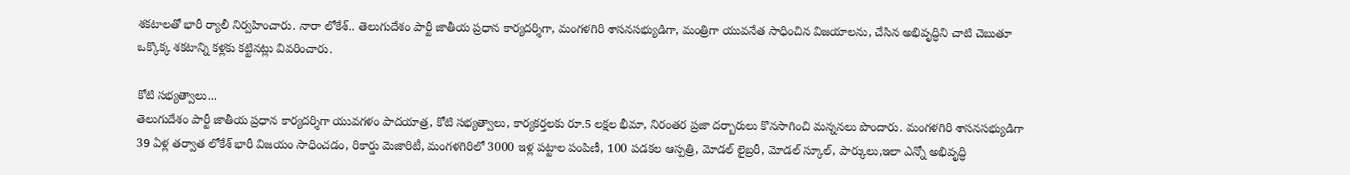శకటాలతో భారీ ర్యాలీ నిర్వహించారు. నారా లోకేశ్.. తెలుగుదేశం పార్టీ జాతీయ ప్రధాన కార్యదర్శిగా, మంగళగిరి శాసనసభ్యుడిగా, మంత్రిగా యువనేత సాధించిన విజయాలను, చేసిన అభివృద్ధిని చాటి చెబుతూ ఒక్కొక్క శకటాన్ని కళ్లకు కట్టినట్లు వివరించారు.

కోటి సభ్యత్వాలు...
తెలుగుదేశం పార్టీ జాతీయ ప్రధాన కార్యదర్శిగా యువగళం పాదయాత్ర, కోటి సభ్యత్వాలు, కార్యకర్తలకు రూ.5 లక్షల భీమా, నిరంతర ప్రజా దర్బారులు కొనసాగించి మన్ననలు పొందారు. మంగళగిరి శాసనసభ్యుడిగా 39 ఏళ్ల తర్వాత లోకేశ్ భారీ విజయం సాధించడం, రికార్డు మెజారిటీ, మంగళగిరిలో 3000 ఇళ్ల పట్టాల పంపిణీ, 100 పడకల ఆస్పత్రి, మోడల్ లైబ్రరీ, మోడల్ స్కూల్, పార్కులు,ఇలా ఎన్నో అభివృద్ధి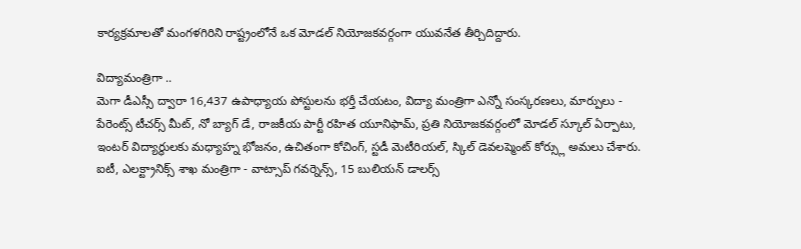కార్యక్రమాలతో మంగళగిరిని రాష్ట్రంలోనే ఒక మోడల్ నియోజకవర్గంగా యువనేత తీర్చిదిద్దారు.

విద్యామంత్రిగా ..
మెగా డీఎస్సీ ద్వారా 16,437 ఉపాధ్యాయ పోస్టులను భర్తీ చేయటం, విద్యా మంత్రిగా ఎన్నో సంస్కరణలు, మార్పులు - పేరెంట్స్ టీచర్స్ మీట్, నో బ్యాగ్ డే, రాజకీయ పార్టీ రహిత యూనిఫామ్, ప్రతి నియోజకవర్గంలో మోడల్ స్కూల్ ఏర్పాటు, ఇంటర్ విద్యార్థులకు మధ్యాహ్న భోజనం, ఉచితంగా కోచింగ్, స్టడీ మెటీరియల్, స్కిల్ డెవలప్మెంట్ కోర్స్లు అమలు చేశారు. ఐటీ, ఎలక్ట్రానిక్స్ శాఖ మంత్రిగా - వాట్సాప్ గవర్నెన్స్, 15 బులియన్ డాలర్స్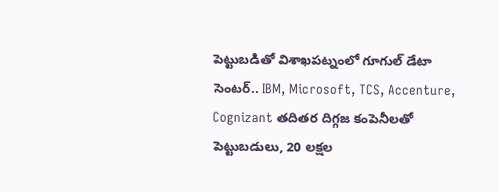పెట్టుబడితో విశాఖపట్నంలో గూగుల్ డేటా సెంటర్.. IBM, Microsoft, TCS, Accenture, Cognizant తదితర దిగ్గజ కంపెనీలతో పెట్టుబడులు, 20 లక్షల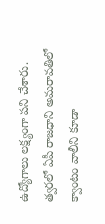ఉద్యోగాలు లక్ష్యంగా పని చేశారు. త్వరలో ఏపీ రాజధాని అమరావతిలో క్వాంటం వాలీని కూడా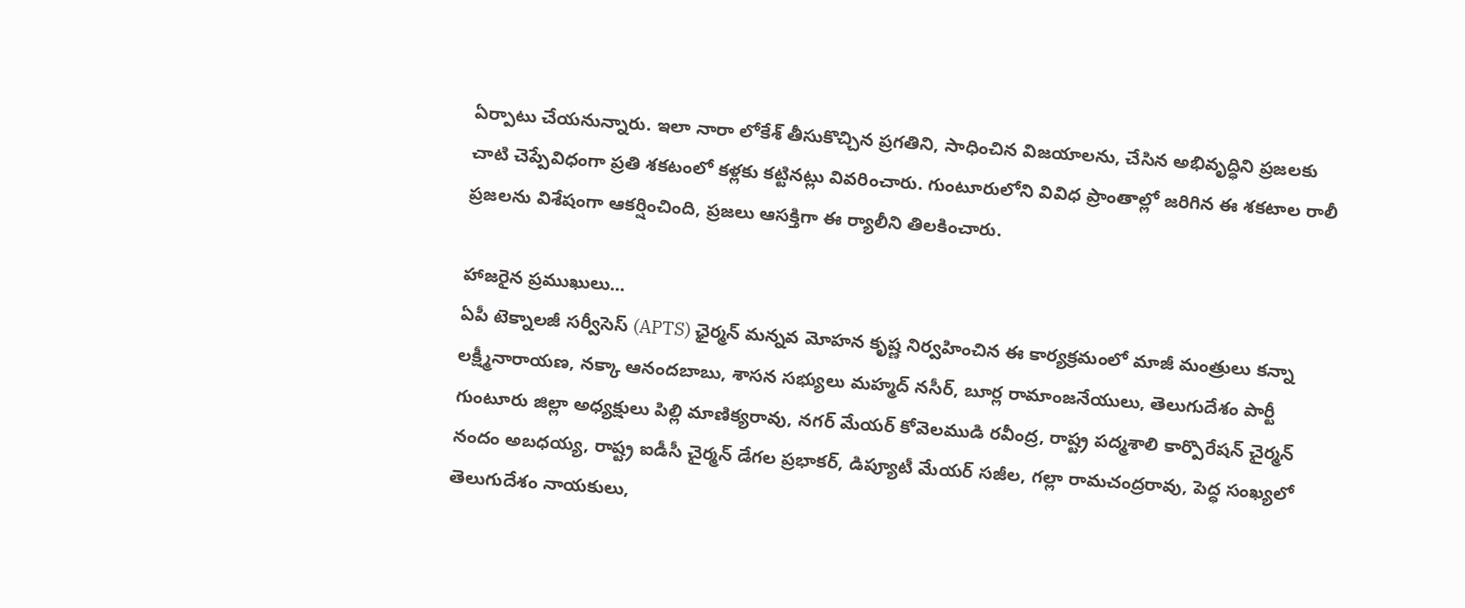ఏర్పాటు చేయనున్నారు. ఇలా నారా లోకేశ్ తీసుకొచ్చిన ప్రగతిని, సాధించిన విజయాలను, చేసిన అభివృద్ధిని ప్రజలకు చాటి చెప్పేవిధంగా ప్రతి శకటంలో కళ్లకు కట్టినట్లు వివరించారు. గుంటూరులోని వివిధ ప్రాంతాల్లో జరిగిన ఈ శకటాల రాలీ ప్రజలను విశేషంగా ఆకర్షించింది, ప్రజలు ఆసక్తిగా ఈ ర్యాలీని తిలకించారు.

హాజరైన ప్రముఖులు...
ఏపీ టెక్నాలజీ సర్వీసెస్ (APTS) ఛైర్మన్ మన్నవ మోహన కృష్ణ నిర్వహించిన ఈ కార్యక్రమంలో మాజీ మంత్రులు కన్నా లక్ష్మీనారాయణ, నక్కా ఆనందబాబు, శాసన సభ్యులు మహ్మద్ నసీర్, బూర్ల రామాంజనేయులు, తెలుగుదేశం పార్టీ గుంటూరు జిల్లా అధ్యక్షులు పిల్లి మాణిక్యరావు, నగర్ మేయర్ కోవెలముడి రవీంద్ర, రాష్ట్ర పద్మశాలి కార్పొరేషన్ చైర్మన్ నందం అబధయ్య, రాష్ట్ర ఐడీసీ చైర్మన్ డేగల ప్రభాకర్, డిప్యూటీ మేయర్ సజీల, గల్లా రామచంద్రరావు, పెద్ధ సంఖ్యలో తెలుగుదేశం నాయకులు,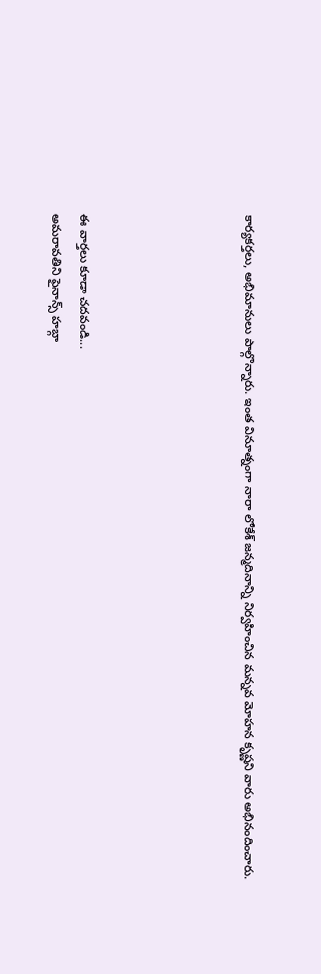కార్యకర్తలు, అభిమానులు పాల్గొన్నారు. ఇంత వినూత్నంగా నారా లోకేశ్ జన్మదినాన్ని నిర్వహించిన మన్నవ మోహన కృష్ణని వారు అభినందించారు.





ఈ వార్తలు కూడా చదవండి...
అమరావతిని ఫైనాన్స్ హబ్గా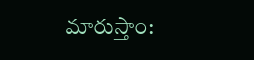మారుస్తాం: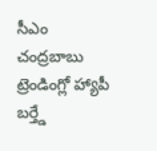సీఎం చంద్రబాబు
ట్రెండింగ్లో హ్యాపీ బర్త్డే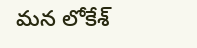మన లోకేశ్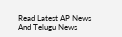Read Latest AP News And Telugu News